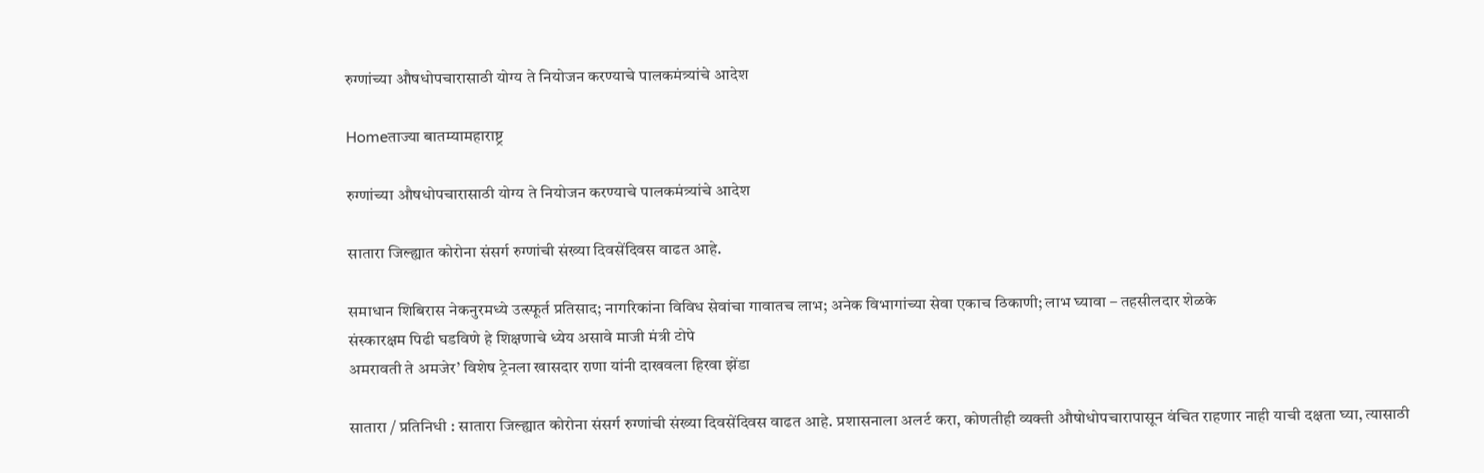रुग्णांच्या औषधोपचारासाठी योग्य ते नियोजन करण्याचे पालकमंत्र्यांचे आदेश

Homeताज्या बातम्यामहाराष्ट्र

रुग्णांच्या औषधोपचारासाठी योग्य ते नियोजन करण्याचे पालकमंत्र्यांचे आदेश

सातारा जिल्ह्यात कोरोना संसर्ग रुग्णांची संख्या दिवसेंदिवस वाढत आहे.

समाधान शिबिरास नेकनुरमध्ये उत्स्फूर्त प्रतिसाद; नागरिकांना विविध सेवांचा गावातच लाभ; अनेक विभागांच्या सेवा एकाच ठिकाणी; लाभ घ्यावा – तहसीलदार शेळके
संस्कारक्षम पिढी घडविणे हे शिक्षणाचे ध्येय असावे माजी मंत्री टोपे
अमरावती ते अमजेर’ विशेष ट्रेनला खासदार राणा यांनी दाखवला हिरवा झेंडा

सातारा / प्रतिनिधी : सातारा जिल्ह्यात कोरोना संसर्ग रुग्णांची संख्या दिवसेंदिवस वाढत आहे. प्रशासनाला अलर्ट करा, कोणतीही व्यक्ती औषोधोपचारापासून वंचित राहणार नाही याची दक्षता घ्या, त्यासाठी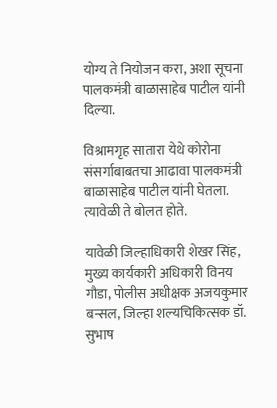योग्य ते नियोजन करा, अशा सूचना पालकमंत्री बाळासाहेब पाटील यांनी दिल्या.

विश्रामगृह सातारा येथे कोरोना संसर्गाबाबतचा आढावा पालकमंत्री बाळासाहेब पाटील यांनी घेतला. त्यावेळी ते बोलत होते.

यावेळी जिल्हाधिकारी शेखर सिंह, मुख्य कार्यकारी अधिकारी विनय गौडा, पोलीस अधीक्षक अजयकुमार बन्सल, जिल्हा शल्यचिकित्सक डॉ. सुभाष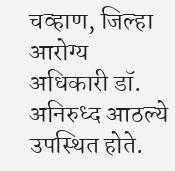चव्हाण, जिल्हा आरोग्य अधिकारी डॉ. अनिरुध्द आठल्ये उपस्थित होते.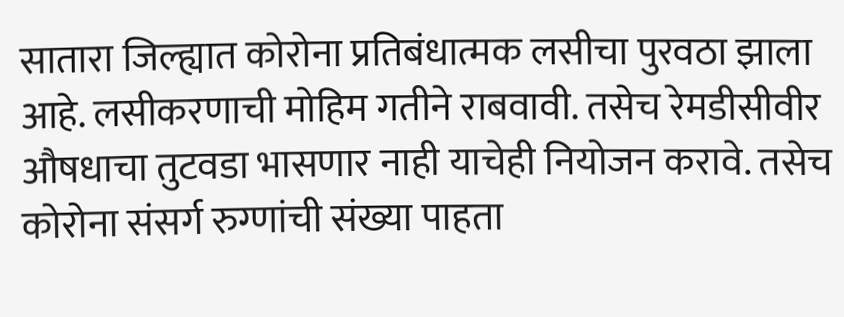सातारा जिल्ह्यात कोरोना प्रतिबंधात्मक लसीचा पुरवठा झाला आहे. लसीकरणाची मोहिम गतीने राबवावी. तसेच रेमडीसीवीर औषधाचा तुटवडा भासणार नाही याचेही नियोजन करावे. तसेच कोरोना संसर्ग रुग्णांची संख्या पाहता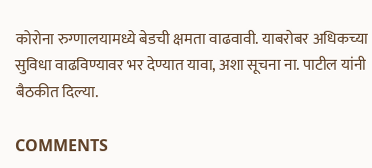कोरोना रुग्णालयामध्ये बेडची क्षमता वाढवावी. याबरोबर अधिकच्या सुविधा वाढविण्यावर भर देण्यात यावा, अशा सूचना ना. पाटील यांनी बैठकीत दिल्या.

COMMENTS